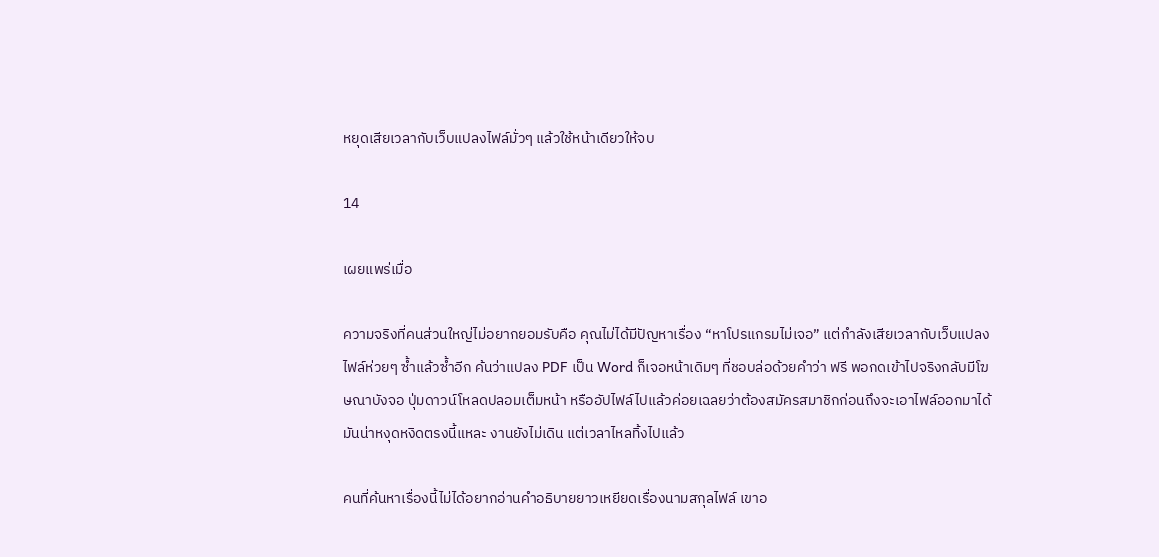หยุดเสียเวลากับเว็บแปลงไฟล์มั่วๆ แล้วใช้หน้าเดียวให้จบ

14

เผยแพร่เมื่อ

ความจริงที่คนส่วนใหญ่ไม่อยากยอมรับคือ คุณไม่ได้มีปัญหาเรื่อง “หาโปรแกรมไม่เจอ” แต่กำลังเสียเวลากับเว็บแปลงไฟล์ห่วยๆ ซ้ำแล้วซ้ำอีก ค้นว่าแปลง PDF เป็น Word ก็เจอหน้าเดิมๆ ที่ชอบล่อด้วยคำว่า ฟรี พอกดเข้าไปจริงกลับมีโฆษณาบังจอ ปุ่มดาวน์โหลดปลอมเต็มหน้า หรืออัปไฟล์ไปแล้วค่อยเฉลยว่าต้องสมัครสมาชิกก่อนถึงจะเอาไฟล์ออกมาได้ มันน่าหงุดหงิดตรงนี้แหละ งานยังไม่เดิน แต่เวลาไหลทิ้งไปแล้ว

คนที่ค้นหาเรื่องนี้ไม่ได้อยากอ่านคำอธิบายยาวเหยียดเรื่องนามสกุลไฟล์ เขาอ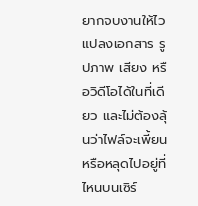ยากจบงานให้ไว แปลงเอกสาร รูปภาพ เสียง หรือวิดีโอได้ในที่เดียว และไม่ต้องลุ้นว่าไฟล์จะเพี้ยนหรือหลุดไปอยู่ที่ไหนบนเซิร์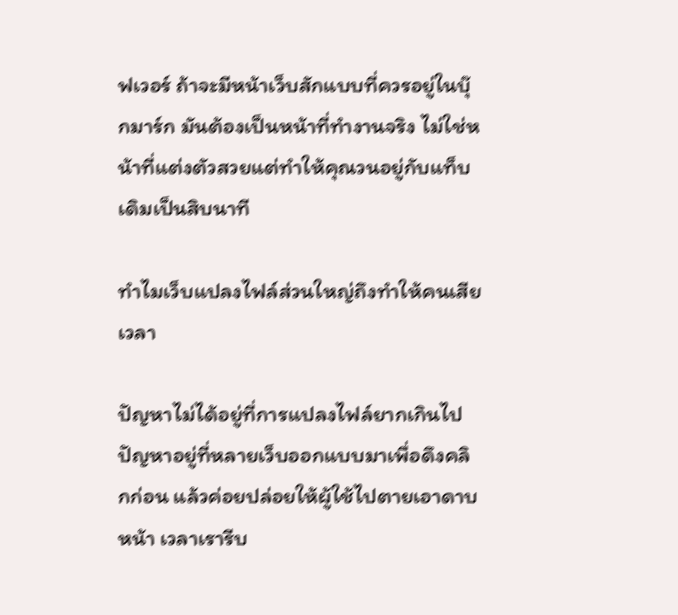ฟเวอร์ ถ้าจะมีหน้าเว็บสักแบบที่ควรอยู่ในบุ๊กมาร์ก มันต้องเป็นหน้าที่ทำงานจริง ไม่ใช่หน้าที่แต่งตัวสวยแต่ทำให้คุณวนอยู่กับแท็บเดิมเป็นสิบนาที

ทำไมเว็บแปลงไฟล์ส่วนใหญ่ถึงทำให้คนเสียเวลา

ปัญหาไม่ได้อยู่ที่การแปลงไฟล์ยากเกินไป ปัญหาอยู่ที่หลายเว็บออกแบบมาเพื่อดึงคลิกก่อน แล้วค่อยปล่อยให้ผู้ใช้ไปตายเอาดาบหน้า เวลาเรารีบ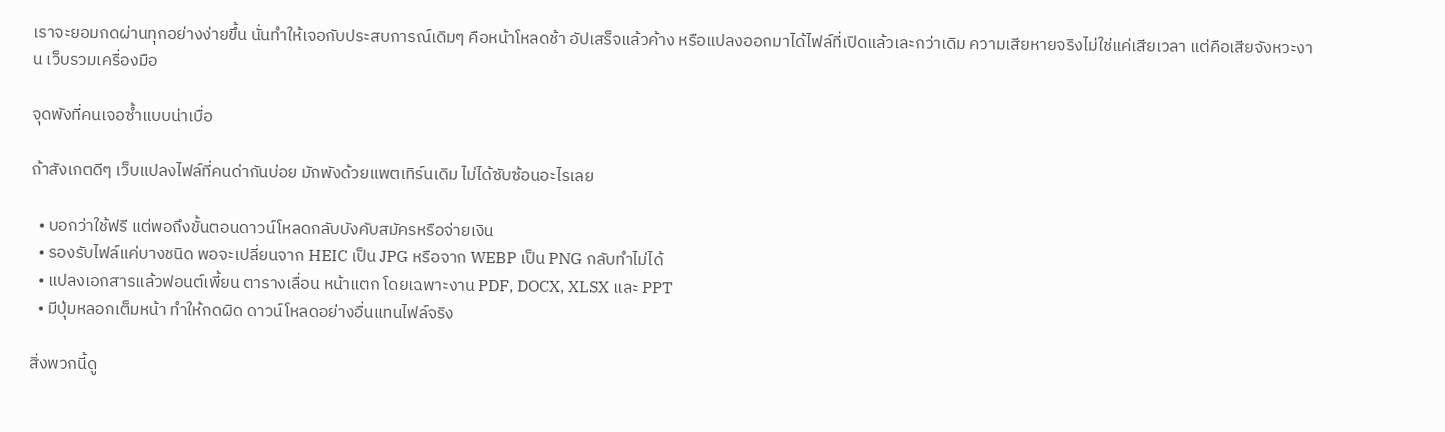เราจะยอมกดผ่านทุกอย่างง่ายขึ้น นั่นทำให้เจอกับประสบการณ์เดิมๆ คือหน้าโหลดช้า อัปเสร็จแล้วค้าง หรือแปลงออกมาได้ไฟล์ที่เปิดแล้วเละกว่าเดิม ความเสียหายจริงไม่ใช่แค่เสียเวลา แต่คือเสียจังหวะงาน เว็บรวมเครื่องมือ

จุดพังที่คนเจอซ้ำแบบน่าเบื่อ

ถ้าสังเกตดีๆ เว็บแปลงไฟล์ที่คนด่ากันบ่อย มักพังด้วยแพตเทิร์นเดิม ไม่ได้ซับซ้อนอะไรเลย

  • บอกว่าใช้ฟรี แต่พอถึงขั้นตอนดาวน์โหลดกลับบังคับสมัครหรือจ่ายเงิน
  • รองรับไฟล์แค่บางชนิด พอจะเปลี่ยนจาก HEIC เป็น JPG หรือจาก WEBP เป็น PNG กลับทำไม่ได้
  • แปลงเอกสารแล้วฟอนต์เพี้ยน ตารางเลื่อน หน้าแตก โดยเฉพาะงาน PDF, DOCX, XLSX และ PPT
  • มีปุ่มหลอกเต็มหน้า ทำให้กดผิด ดาวน์โหลดอย่างอื่นแทนไฟล์จริง

สิ่งพวกนี้ดู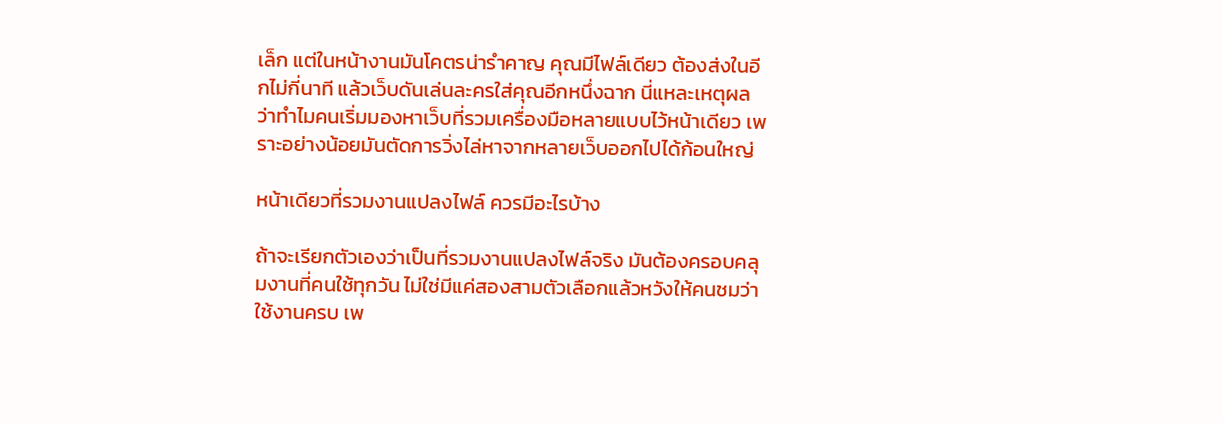เล็ก แต่ในหน้างานมันโคตรน่ารำคาญ คุณมีไฟล์เดียว ต้องส่งในอีกไม่กี่นาที แล้วเว็บดันเล่นละครใส่คุณอีกหนึ่งฉาก นี่แหละเหตุผลว่าทำไมคนเริ่มมองหาเว็บที่รวมเครื่องมือหลายแบบไว้หน้าเดียว เพราะอย่างน้อยมันตัดการวิ่งไล่หาจากหลายเว็บออกไปได้ก้อนใหญ่

หน้าเดียวที่รวมงานแปลงไฟล์ ควรมีอะไรบ้าง

ถ้าจะเรียกตัวเองว่าเป็นที่รวมงานแปลงไฟล์จริง มันต้องครอบคลุมงานที่คนใช้ทุกวัน ไม่ใช่มีแค่สองสามตัวเลือกแล้วหวังให้คนชมว่าใช้งานครบ เพ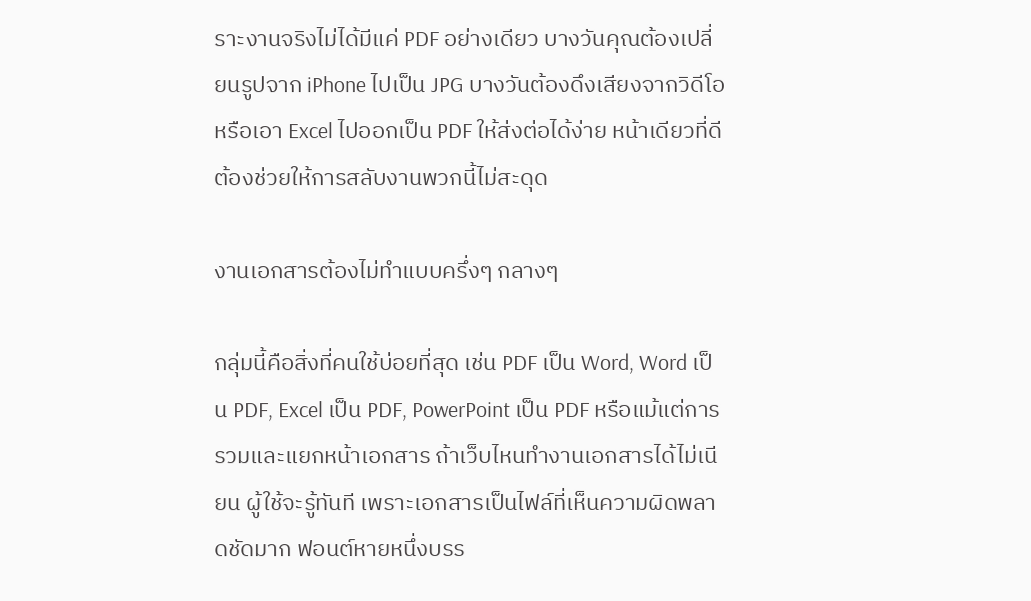ราะงานจริงไม่ได้มีแค่ PDF อย่างเดียว บางวันคุณต้องเปลี่ยนรูปจาก iPhone ไปเป็น JPG บางวันต้องดึงเสียงจากวิดีโอ หรือเอา Excel ไปออกเป็น PDF ให้ส่งต่อได้ง่าย หน้าเดียวที่ดีต้องช่วยให้การสลับงานพวกนี้ไม่สะดุด

งานเอกสารต้องไม่ทำแบบครึ่งๆ กลางๆ

กลุ่มนี้คือสิ่งที่คนใช้บ่อยที่สุด เช่น PDF เป็น Word, Word เป็น PDF, Excel เป็น PDF, PowerPoint เป็น PDF หรือแม้แต่การรวมและแยกหน้าเอกสาร ถ้าเว็บไหนทำงานเอกสารได้ไม่เนียน ผู้ใช้จะรู้ทันที เพราะเอกสารเป็นไฟล์ที่เห็นความผิดพลาดชัดมาก ฟอนต์หายหนึ่งบรร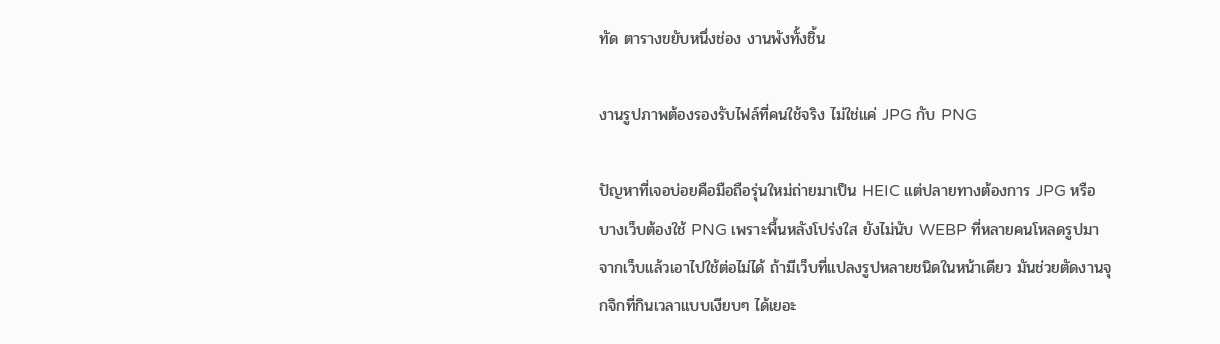ทัด ตารางขยับหนึ่งช่อง งานพังทั้งชิ้น

งานรูปภาพต้องรองรับไฟล์ที่คนใช้จริง ไม่ใช่แค่ JPG กับ PNG

ปัญหาที่เจอบ่อยคือมือถือรุ่นใหม่ถ่ายมาเป็น HEIC แต่ปลายทางต้องการ JPG หรือบางเว็บต้องใช้ PNG เพราะพื้นหลังโปร่งใส ยังไม่นับ WEBP ที่หลายคนโหลดรูปมาจากเว็บแล้วเอาไปใช้ต่อไม่ได้ ถ้ามีเว็บที่แปลงรูปหลายชนิดในหน้าเดียว มันช่วยตัดงานจุกจิกที่กินเวลาแบบเงียบๆ ได้เยอะ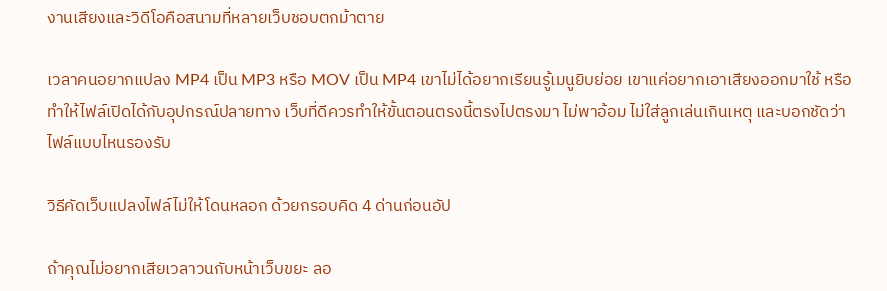งานเสียงและวิดีโอคือสนามที่หลายเว็บชอบตกม้าตาย

เวลาคนอยากแปลง MP4 เป็น MP3 หรือ MOV เป็น MP4 เขาไม่ได้อยากเรียนรู้เมนูยิบย่อย เขาแค่อยากเอาเสียงออกมาใช้ หรือทำให้ไฟล์เปิดได้กับอุปกรณ์ปลายทาง เว็บที่ดีควรทำให้ขั้นตอนตรงนี้ตรงไปตรงมา ไม่พาอ้อม ไม่ใส่ลูกเล่นเกินเหตุ และบอกชัดว่าไฟล์แบบไหนรองรับ

วิธีคัดเว็บแปลงไฟล์ไม่ให้โดนหลอก ด้วยกรอบคิด 4 ด่านก่อนอัป

ถ้าคุณไม่อยากเสียเวลาวนกับหน้าเว็บขยะ ลอ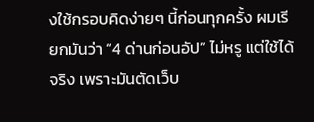งใช้กรอบคิดง่ายๆ นี้ก่อนทุกครั้ง ผมเรียกมันว่า “4 ด่านก่อนอัป” ไม่หรู แต่ใช้ได้จริง เพราะมันตัดเว็บ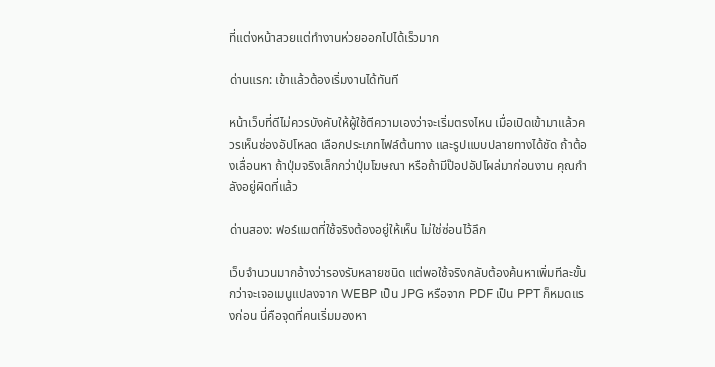ที่แต่งหน้าสวยแต่ทำงานห่วยออกไปได้เร็วมาก

ด่านแรก: เข้าแล้วต้องเริ่มงานได้ทันที

หน้าเว็บที่ดีไม่ควรบังคับให้ผู้ใช้ตีความเองว่าจะเริ่มตรงไหน เมื่อเปิดเข้ามาแล้วควรเห็นช่องอัปโหลด เลือกประเภทไฟล์ต้นทาง และรูปแบบปลายทางได้ชัด ถ้าต้องเลื่อนหา ถ้าปุ่มจริงเล็กกว่าปุ่มโฆษณา หรือถ้ามีป๊อปอัปโผล่มาก่อนงาน คุณกำลังอยู่ผิดที่แล้ว

ด่านสอง: ฟอร์แมตที่ใช้จริงต้องอยู่ให้เห็น ไม่ใช่ซ่อนไว้ลึก

เว็บจำนวนมากอ้างว่ารองรับหลายชนิด แต่พอใช้จริงกลับต้องค้นหาเพิ่มทีละขั้น กว่าจะเจอเมนูแปลงจาก WEBP เป็น JPG หรือจาก PDF เป็น PPT ก็หมดแรงก่อน นี่คือจุดที่คนเริ่มมองหา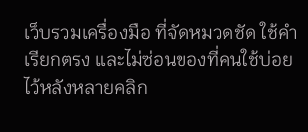เว็บรวมเครื่องมือ ที่จัดหมวดชัด ใช้คำเรียกตรง และไม่ซ่อนของที่คนใช้บ่อยไว้หลังหลายคลิก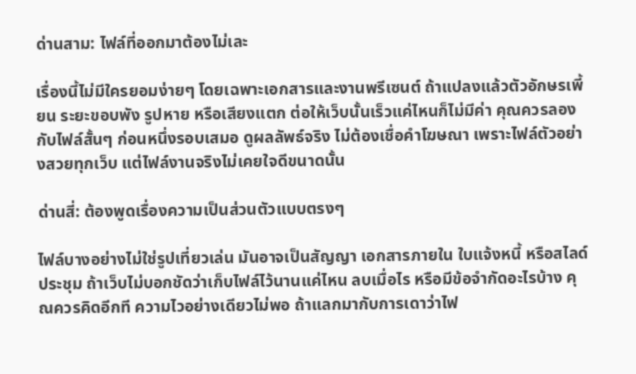ด่านสาม: ไฟล์ที่ออกมาต้องไม่เละ

เรื่องนี้ไม่มีใครยอมง่ายๆ โดยเฉพาะเอกสารและงานพรีเซนต์ ถ้าแปลงแล้วตัวอักษรเพี้ยน ระยะขอบพัง รูปหาย หรือเสียงแตก ต่อให้เว็บนั้นเร็วแค่ไหนก็ไม่มีค่า คุณควรลองกับไฟล์สั้นๆ ก่อนหนึ่งรอบเสมอ ดูผลลัพธ์จริง ไม่ต้องเชื่อคำโฆษณา เพราะไฟล์ตัวอย่างสวยทุกเว็บ แต่ไฟล์งานจริงไม่เคยใจดีขนาดนั้น

ด่านสี่: ต้องพูดเรื่องความเป็นส่วนตัวแบบตรงๆ

ไฟล์บางอย่างไม่ใช่รูปเที่ยวเล่น มันอาจเป็นสัญญา เอกสารภายใน ใบแจ้งหนี้ หรือสไลด์ประชุม ถ้าเว็บไม่บอกชัดว่าเก็บไฟล์ไว้นานแค่ไหน ลบเมื่อไร หรือมีข้อจำกัดอะไรบ้าง คุณควรคิดอีกที ความไวอย่างเดียวไม่พอ ถ้าแลกมากับการเดาว่าไฟ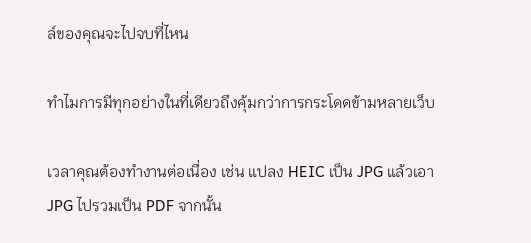ล์ของคุณจะไปจบที่ไหน

ทำไมการมีทุกอย่างในที่เดียวถึงคุ้มกว่าการกระโดดข้ามหลายเว็บ

เวลาคุณต้องทำงานต่อเนื่อง เช่น แปลง HEIC เป็น JPG แล้วเอา JPG ไปรวมเป็น PDF จากนั้น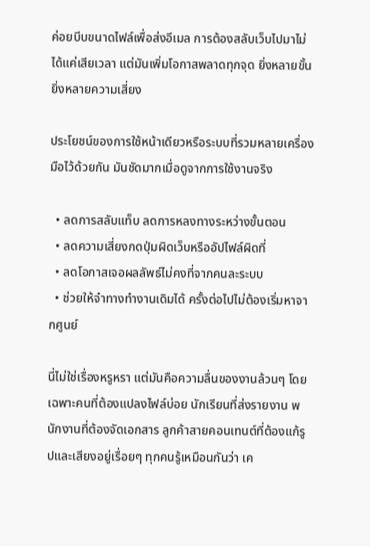ค่อยบีบขนาดไฟล์เพื่อส่งอีเมล การต้องสลับเว็บไปมาไม่ได้แค่เสียเวลา แต่มันเพิ่มโอกาสพลาดทุกจุด ยิ่งหลายขั้น ยิ่งหลายความเสี่ยง

ประโยชน์ของการใช้หน้าเดียวหรือระบบที่รวมหลายเครื่องมือไว้ด้วยกัน มันชัดมากเมื่อดูจากการใช้งานจริง

  • ลดการสลับแท็บ ลดการหลงทางระหว่างขั้นตอน
  • ลดความเสี่ยงกดปุ่มผิดเว็บหรืออัปไฟล์ผิดที่
  • ลดโอกาสเจอผลลัพธ์ไม่คงที่จากคนละระบบ
  • ช่วยให้จำทางทำงานเดิมได้ ครั้งต่อไปไม่ต้องเริ่มหาจากศูนย์

นี่ไม่ใช่เรื่องหรูหรา แต่มันคือความลื่นของงานล้วนๆ โดยเฉพาะคนที่ต้องแปลงไฟล์บ่อย นักเรียนที่ส่งรายงาน พนักงานที่ต้องจัดเอกสาร ลูกค้าสายคอนเทนต์ที่ต้องแก้รูปและเสียงอยู่เรื่อยๆ ทุกคนรู้เหมือนกันว่า เค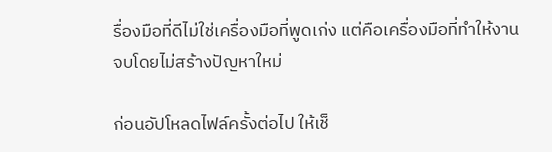รื่องมือที่ดีไม่ใช่เครื่องมือที่พูดเก่ง แต่คือเครื่องมือที่ทำให้งานจบโดยไม่สร้างปัญหาใหม่

ก่อนอัปโหลดไฟล์ครั้งต่อไป ให้เช็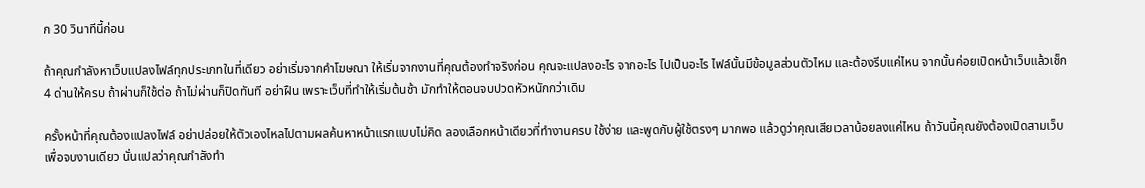ก 30 วินาทีนี้ก่อน

ถ้าคุณกำลังหาเว็บแปลงไฟล์ทุกประเภทในที่เดียว อย่าเริ่มจากคำโฆษณา ให้เริ่มจากงานที่คุณต้องทำจริงก่อน คุณจะแปลงอะไร จากอะไร ไปเป็นอะไร ไฟล์นั้นมีข้อมูลส่วนตัวไหม และต้องรีบแค่ไหน จากนั้นค่อยเปิดหน้าเว็บแล้วเช็ก 4 ด่านให้ครบ ถ้าผ่านก็ใช้ต่อ ถ้าไม่ผ่านก็ปิดทันที อย่าฝืน เพราะเว็บที่ทำให้เริ่มต้นช้า มักทำให้ตอนจบปวดหัวหนักกว่าเดิม

ครั้งหน้าที่คุณต้องแปลงไฟล์ อย่าปล่อยให้ตัวเองไหลไปตามผลค้นหาหน้าแรกแบบไม่คิด ลองเลือกหน้าเดียวที่ทำงานครบ ใช้ง่าย และพูดกับผู้ใช้ตรงๆ มากพอ แล้วดูว่าคุณเสียเวลาน้อยลงแค่ไหน ถ้าวันนี้คุณยังต้องเปิดสามเว็บเพื่อจบงานเดียว นั่นแปลว่าคุณกำลังทำ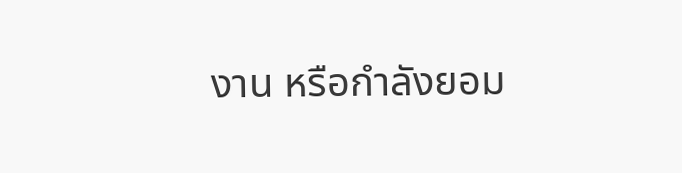งาน หรือกำลังยอม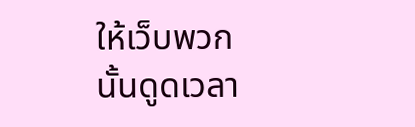ให้เว็บพวกนั้นดูดเวลา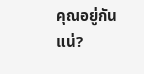คุณอยู่กันแน่?